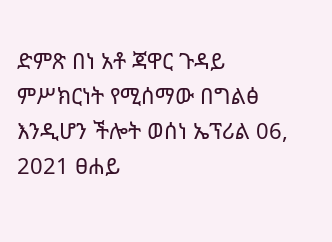ድምጽ በነ አቶ ጃዋር ጉዳይ ምሥክርነት የሚሰማው በግልፅ እንዲሆን ችሎት ወሰነ ኤፕሪል 06, 2021 ፀሐይ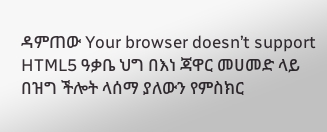ዳምጠው Your browser doesn’t support HTML5 ዓቃቤ ህግ በእነ ጃዋር መሀመድ ላይ በዝግ ችሎት ላሰማ ያለውን የምስክር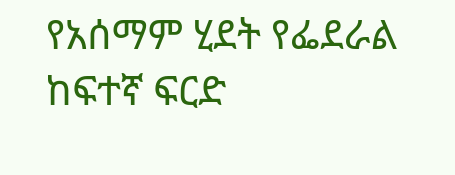የአሰማም ሂደት የፌደራል ከፍተኛ ፍርድ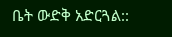ቤት ውድቅ አድርጓል::